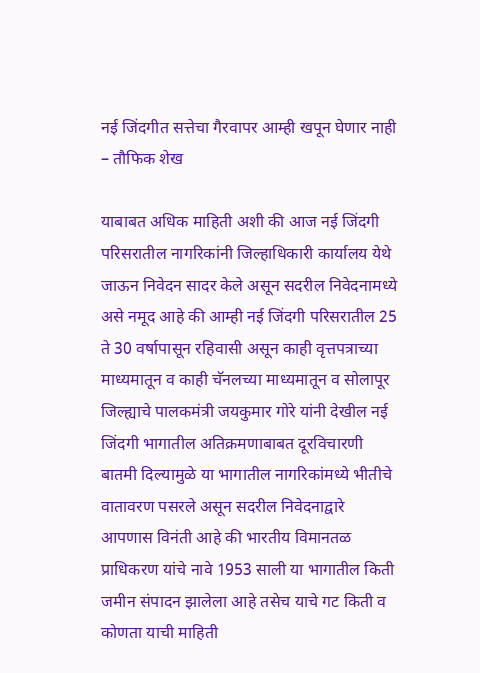नई जिंदगीत सत्तेचा गैरवापर आम्ही खपून घेणार नाही – तौफिक शेख

याबाबत अधिक माहिती अशी की आज नई जिंदगी परिसरातील नागरिकांनी जिल्हाधिकारी कार्यालय येथे जाऊन निवेदन सादर केले असून सदरील निवेदनामध्ये असे नमूद आहे की आम्ही नई जिंदगी परिसरातील 25 ते 30 वर्षापासून रहिवासी असून काही वृत्तपत्राच्या माध्यमातून व काही चॅनलच्या माध्यमातून व सोलापूर जिल्ह्याचे पालकमंत्री जयकुमार गोरे यांनी देखील नई जिंदगी भागातील अतिक्रमणाबाबत दूरविचारणी बातमी दिल्यामुळे या भागातील नागरिकांमध्ये भीतीचे वातावरण पसरले असून सदरील निवेदनाद्वारे आपणास विनंती आहे की भारतीय विमानतळ प्राधिकरण यांचे नावे 1953 साली या भागातील किती जमीन संपादन झालेला आहे तसेच याचे गट किती व कोणता याची माहिती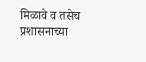मिळावे व तसेच प्रशासनाच्या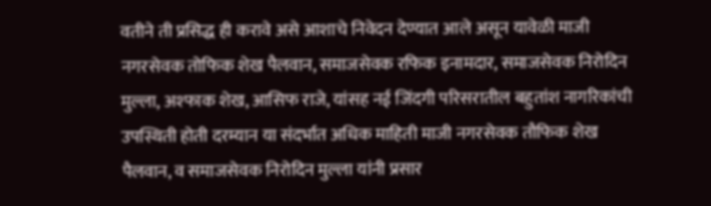वतीने ती प्रसिद्ध ही करावे असे आशाचे निवेदन देण्यात आले असून यावेळी माजी नगरसेवक तोफिक शेख पैलवान, समाजसेवक रफिक इनामदार, समाजसेवक निरोदिन मुल्ला, अश्फाक शेख, आसिफ राजे, यांसह नई जिंदगी परिसरातील बहुतांश नागरिकांची उपस्थिती होती दरम्यान या संदर्भात अधिक माहिती माजी नगरसेवक तौफिक शेख पैलवान, व समाजसेवक निरोदिन मुल्ला यांनी प्रसार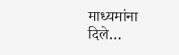माध्यमांना दिले…